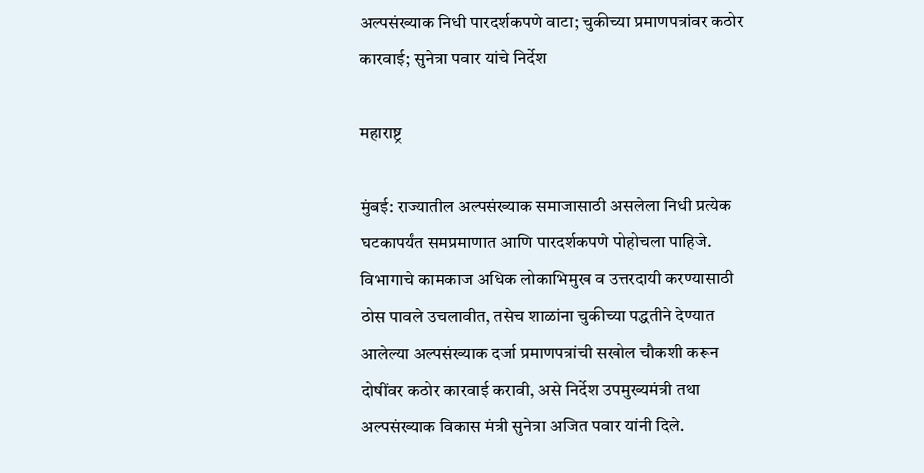अल्पसंख्याक निधी पारदर्शकपणे वाटा; चुकीच्या प्रमाणपत्रांवर कठोर कारवाई; सुनेत्रा पवार यांचे निर्देश

महाराष्ट्र

मुंबई: राज्यातील अल्पसंख्याक समाजासाठी असलेला निधी प्रत्येक घटकापर्यंत समप्रमाणात आणि पारदर्शकपणे पोहोचला पाहिजे. विभागाचे कामकाज अधिक लोकाभिमुख व उत्तरदायी करण्यासाठी ठोस पावले उचलावीत, तसेच शाळांना चुकीच्या पद्धतीने देण्यात आलेल्या अल्पसंख्याक दर्जा प्रमाणपत्रांची सखोल चौकशी करून दोषींवर कठोर कारवाई करावी, असे निर्देश उपमुख्यमंत्री तथा अल्पसंख्याक विकास मंत्री सुनेत्रा अजित पवार यांनी दिले.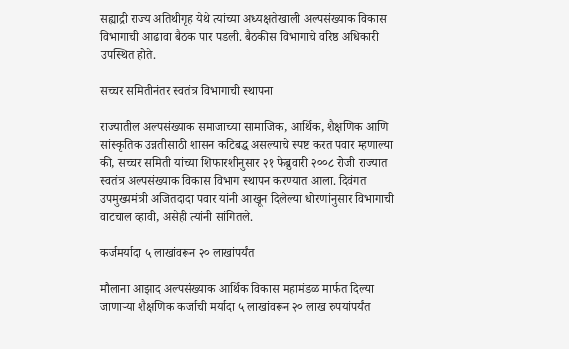सह्याद्री राज्य अतिथीगृह येथे त्यांच्या अध्यक्षतेखाली अल्पसंख्याक विकास विभागाची आढावा बैठक पार पडली. बैठकीस विभागाचे वरिष्ठ अधिकारी उपस्थित होते.

सच्चर समितीनंतर स्वतंत्र विभागाची स्थापना

राज्यातील अल्पसंख्याक समाजाच्या सामाजिक, आर्थिक, शैक्षणिक आणि सांस्कृतिक उन्नतीसाठी शासन कटिबद्ध असल्याचे स्पष्ट करत पवार म्हणाल्या की, सच्चर समिती यांच्या शिफारशीनुसार २१ फेब्रुवारी २००८ रोजी राज्यात स्वतंत्र अल्पसंख्याक विकास विभाग स्थापन करण्यात आला. दिवंगत उपमुख्यमंत्री अजितदादा पवार यांनी आखून दिलेल्या धोरणांनुसार विभागाची वाटचाल व्हावी, असेही त्यांनी सांगितले.

कर्जमर्यादा ५ लाखांवरून २० लाखांपर्यंत

मौलाना आझाद अल्पसंख्याक आर्थिक विकास महामंडळ मार्फत दिल्या जाणाऱ्या शैक्षणिक कर्जाची मर्यादा ५ लाखांवरून २० लाख रुपयांपर्यंत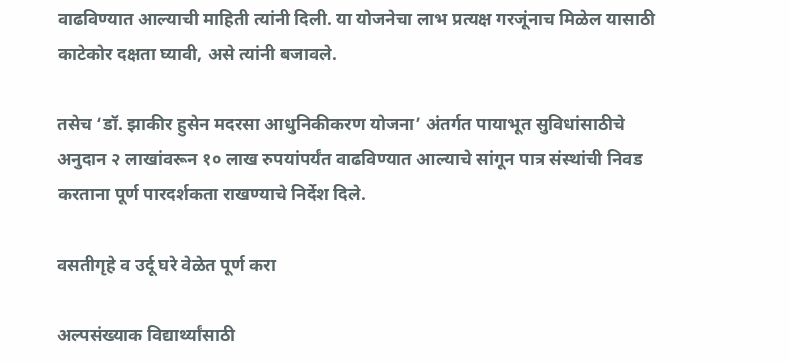वाढविण्यात आल्याची माहिती त्यांनी दिली. या योजनेचा लाभ प्रत्यक्ष गरजूंनाच मिळेल यासाठी काटेकोर दक्षता घ्यावी, असे त्यांनी बजावले.

तसेच ‘डॉ. झाकीर हुसेन मदरसा आधुनिकीकरण योजना’ अंतर्गत पायाभूत सुविधांसाठीचे अनुदान २ लाखांवरून १० लाख रुपयांपर्यंत वाढविण्यात आल्याचे सांगून पात्र संस्थांची निवड करताना पूर्ण पारदर्शकता राखण्याचे निर्देश दिले.

वसतीगृहे व उर्दू घरे वेळेत पूर्ण करा

अल्पसंख्याक विद्यार्थ्यांसाठी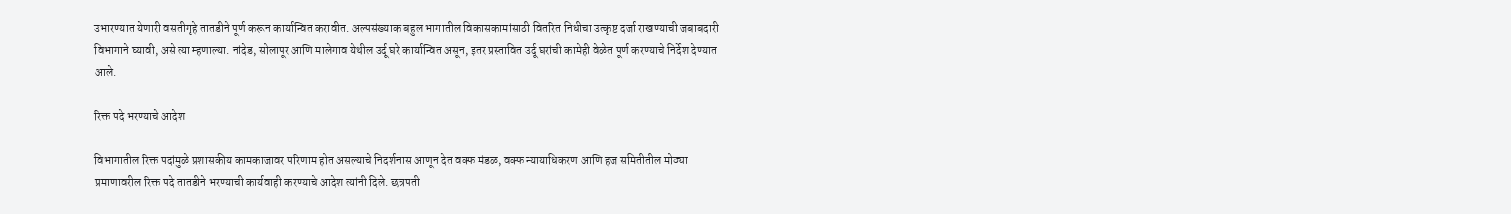उभारण्यात येणारी वसतीगृहे तातडीने पूर्ण करून कार्यान्वित करावीत. अल्पसंख्याक बहुल भागातील विकासकामांसाठी वितरित निधीचा उत्कृष्ट दर्जा राखण्याची जबाबदारी विभागाने घ्यावी, असे त्या म्हणाल्या. नांदेड, सोलापूर आणि मालेगाव येथील उर्दू घरे कार्यान्वित असून, इतर प्रस्तावित उर्दू घरांची कामेही वेळेत पूर्ण करण्याचे निर्देश देण्यात आले.

रिक्त पदे भरण्याचे आदेश

विभागातील रिक्त पदांमुळे प्रशासकीय कामकाजावर परिणाम होत असल्याचे निदर्शनास आणून देत वक्फ मंडळ, वक्फ न्यायाधिकरण आणि हज समितीतील मोठ्या प्रमाणावरील रिक्त पदे तातडीने भरण्याची कार्यवाही करण्याचे आदेश त्यांनी दिले. छत्रपती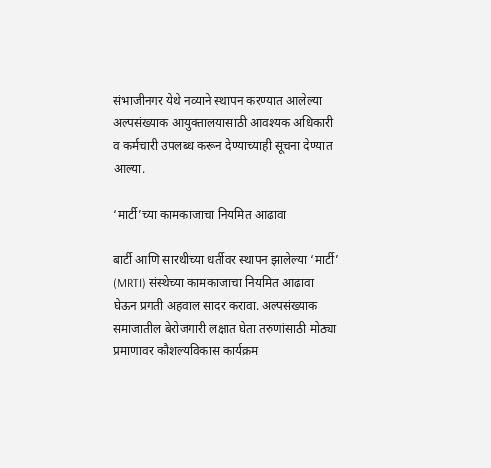संभाजीनगर येथे नव्याने स्थापन करण्यात आलेल्या अल्पसंख्याक आयुक्तालयासाठी आवश्यक अधिकारी व कर्मचारी उपलब्ध करून देण्याच्याही सूचना देण्यात आल्या.

‘मार्टी’च्या कामकाजाचा नियमित आढावा

बार्टी आणि सारथीच्या धर्तीवर स्थापन झालेल्या ‘मार्टी’ (MRTI) संस्थेच्या कामकाजाचा नियमित आढावा घेऊन प्रगती अहवाल सादर करावा. अल्पसंख्याक समाजातील बेरोजगारी लक्षात घेता तरुणांसाठी मोठ्या प्रमाणावर कौशल्यविकास कार्यक्रम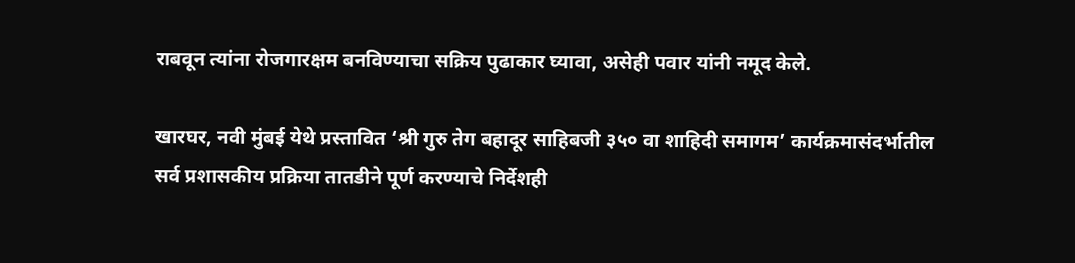राबवून त्यांना रोजगारक्षम बनविण्याचा सक्रिय पुढाकार घ्यावा, असेही पवार यांनी नमूद केले.

खारघर, नवी मुंबई येथे प्रस्तावित ‘श्री गुरु तेग बहादूर साहिबजी ३५० वा शाहिदी समागम’ कार्यक्रमासंदर्भातील सर्व प्रशासकीय प्रक्रिया तातडीने पूर्ण करण्याचे निर्देशही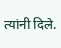त्यांनी दिले.